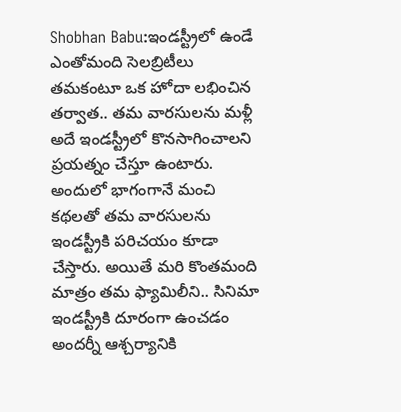Shobhan Babu:ఇండస్ట్రీలో ఉండే ఎంతోమంది సెలబ్రిటీలు తమకంటూ ఒక హోదా లభించిన తర్వాత.. తమ వారసులను మళ్లీ అదే ఇండస్ట్రీలో కొనసాగించాలని ప్రయత్నం చేస్తూ ఉంటారు. అందులో భాగంగానే మంచి కథలతో తమ వారసులను ఇండస్ట్రీకి పరిచయం కూడా చేస్తారు. అయితే మరి కొంతమంది మాత్రం తమ ఫ్యామిలీని.. సినిమా ఇండస్ట్రీకి దూరంగా ఉంచడం అందర్నీ ఆశ్చర్యానికి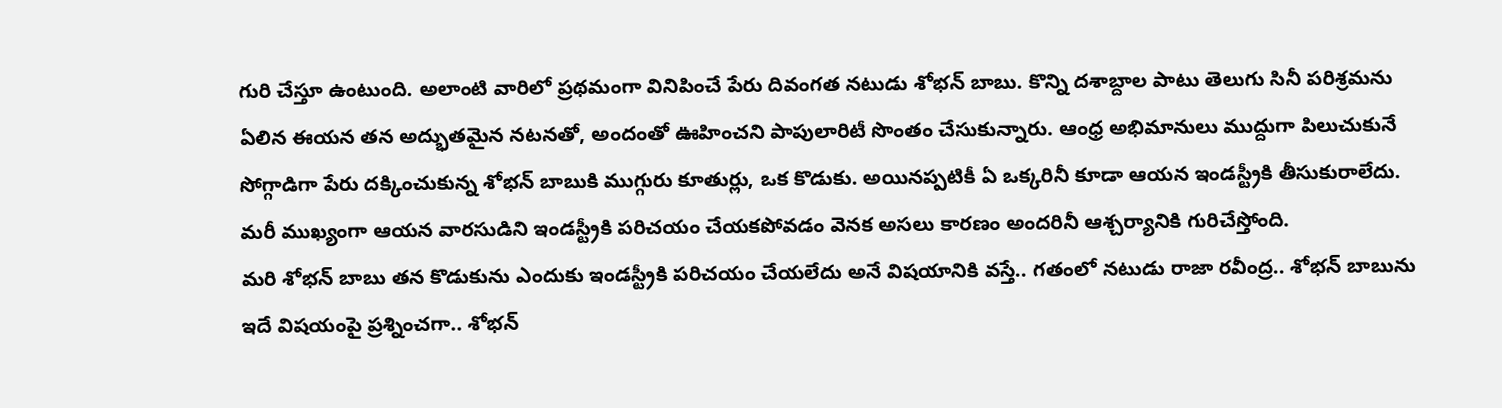గురి చేస్తూ ఉంటుంది. అలాంటి వారిలో ప్రథమంగా వినిపించే పేరు దివంగత నటుడు శోభన్ బాబు. కొన్ని దశాబ్దాల పాటు తెలుగు సినీ పరిశ్రమను ఏలిన ఈయన తన అద్భుతమైన నటనతో, అందంతో ఊహించని పాపులారిటీ సొంతం చేసుకున్నారు. ఆంధ్ర అభిమానులు ముద్దుగా పిలుచుకునే సోగ్గాడిగా పేరు దక్కించుకున్న శోభన్ బాబుకి ముగ్గురు కూతుర్లు, ఒక కొడుకు. అయినప్పటికీ ఏ ఒక్కరినీ కూడా ఆయన ఇండస్ట్రీకి తీసుకురాలేదు. మరీ ముఖ్యంగా ఆయన వారసుడిని ఇండస్ట్రీకి పరిచయం చేయకపోవడం వెనక అసలు కారణం అందరినీ ఆశ్చర్యానికి గురిచేస్తోంది.
మరి శోభన్ బాబు తన కొడుకును ఎందుకు ఇండస్ట్రీకి పరిచయం చేయలేదు అనే విషయానికి వస్తే.. గతంలో నటుడు రాజా రవీంద్ర.. శోభన్ బాబును ఇదే విషయంపై ప్రశ్నించగా.. శోభన్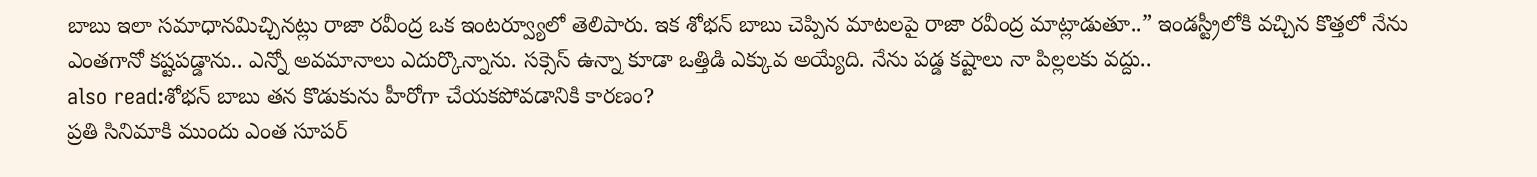బాబు ఇలా సమాధానమిచ్చినట్లు రాజా రవీంద్ర ఒక ఇంటర్వ్యూలో తెలిపారు. ఇక శోభన్ బాబు చెప్పిన మాటలపై రాజా రవీంద్ర మాట్లాడుతూ..” ఇండస్ట్రీలోకి వచ్చిన కొత్తలో నేను ఎంతగానో కష్టపడ్డాను.. ఎన్నో అవమానాలు ఎదుర్కొన్నాను. సక్సెస్ ఉన్నా కూడా ఒత్తిడి ఎక్కువ అయ్యేది. నేను పడ్డ కష్టాలు నా పిల్లలకు వద్దు..
also read:శోభన్ బాబు తన కొడుకును హీరోగా చేయకపోవడానికి కారణం?
ప్రతి సినిమాకి ముందు ఎంత సూపర్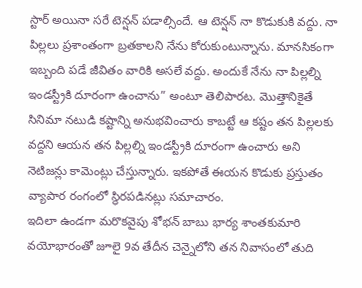స్టార్ అయినా సరే టెన్షన్ పడాల్సిందే. ఆ టెన్షన్ నా కొడుకుకి వద్దు. నా పిల్లలు ప్రశాంతంగా బ్రతకాలని నేను కోరుకుంటున్నాను. మానసికంగా ఇబ్బంది పడే జీవితం వారికి అసలే వద్దు. అందుకే నేను నా పిల్లల్ని ఇండస్ట్రీకి దూరంగా ఉంచాను” అంటూ తెలిపారట. మొత్తానికైతే సినిమా నటుడి కష్టాన్ని అనుభవించారు కాబట్టే ఆ కష్టం తన పిల్లలకు వద్దని ఆయన తన పిల్లల్ని ఇండస్ట్రీకి దూరంగా ఉంచారు అని నెటిజన్లు కామెంట్లు చేస్తున్నారు. ఇకపోతే ఈయన కొడుకు ప్రస్తుతం వ్యాపార రంగంలో స్థిరపడినట్లు సమాచారం.
ఇదిలా ఉండగా మరొకవైపు శోభన్ బాబు భార్య శాంతకుమారి వయోభారంతో జూలై 9వ తేదీన చెన్నైలోని తన నివాసంలో తుది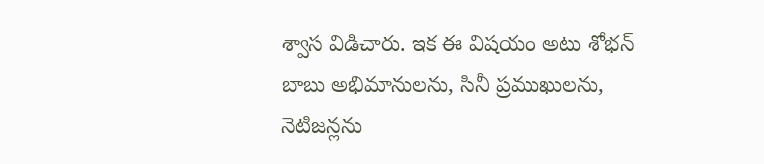శ్వాస విడిచారు. ఇక ఈ విషయం అటు శోభన్ బాబు అభిమానులను, సినీ ప్రముఖులను, నెటిజన్లను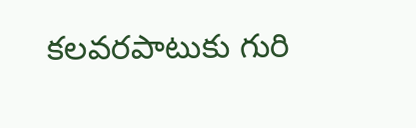కలవరపాటుకు గురి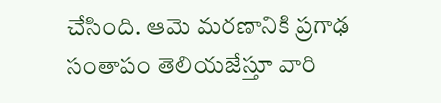చేసింది. ఆమె మరణానికి ప్రగాఢ సంతాపం తెలియజేస్తూ వారి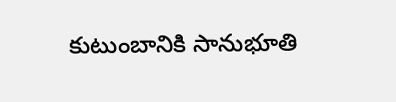కుటుంబానికి సానుభూతి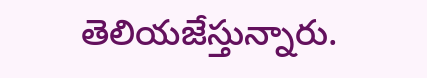తెలియజేస్తున్నారు.